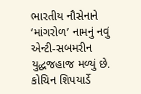ભારતીય નૌસેનાને ‘માંગરોળ’ નામનું નવું એન્ટી-સબમરીન યુદ્ધજહાજ મળ્યું છે. કોચિન શિપયાર્ડે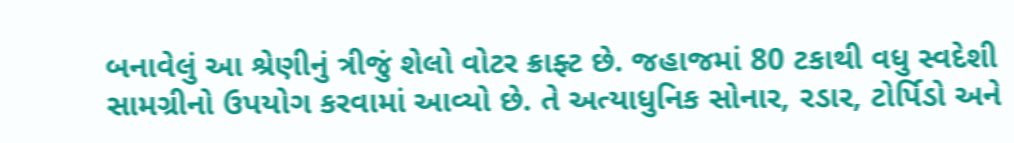બનાવેલું આ શ્રેણીનું ત્રીજું શેલો વોટર ક્રાફ્ટ છે. જહાજમાં 80 ટકાથી વધુ સ્વદેશી સામગ્રીનો ઉપયોગ કરવામાં આવ્યો છે. તે અત્યાધુનિક સોનાર, રડાર, ટોર્પિડો અને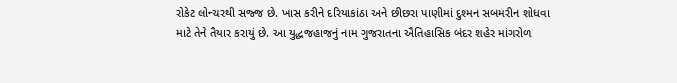રોકેટ લોન્ચરથી સજ્જ છે. ખાસ કરીને દરિયાકાંઠા અને છીછરા પાણીમાં દુશ્મન સબમરીન શોધવા માટે તેને તૈયાર કરાયું છે. આ યુદ્ધજહાજનું નામ ગુજરાતના ઐતિહાસિક બંદર શહેર માંગરોળ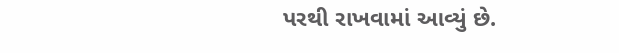પરથી રાખવામાં આવ્યું છે.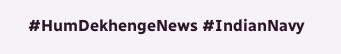#HumDekhengeNews #IndianNavy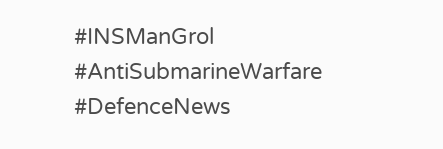#INSManGrol #AntiSubmarineWarfare #DefenceNews